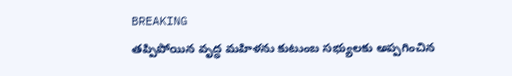BREAKING
తప్పిపోయిన వృద్ధ మహిళను కుటుంబ సభ్యులకు అప్పగించిన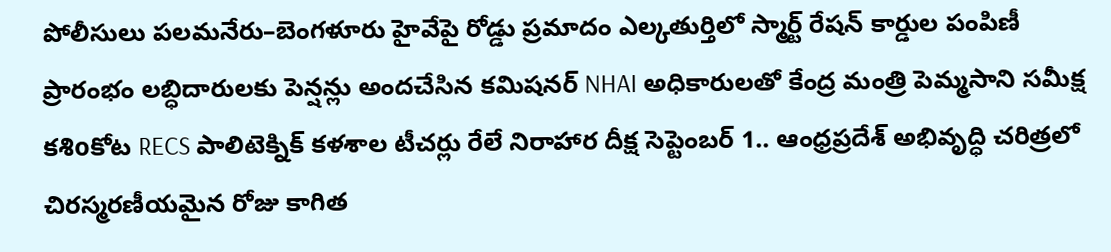పోలీసులు పలమనేరు–బెంగళూరు హైవేపై రోడ్డు ప్రమాదం ఎల్కతుర్తిలో స్మార్ట్ రేషన్ కార్డుల పంపిణీ ప్రారంభం లబ్ధిదారులకు పెన్షన్లు అందచేసిన కమిషనర్ NHAI అధికారులతో కేంద్ర మంత్రి పెమ్మసాని సమీక్ష కశిoకోట RECS పాలిటెక్నిక్ కళశాల టీచర్లు రేలే నిరాహార దీక్ష సెప్టెంబర్ 1.. ఆంధ్రప్రదేశ్ అభివృద్ధి చరిత్రలో చిరస్మరణీయమైన రోజు కాగిత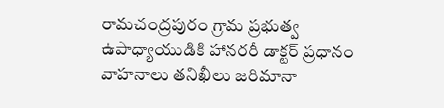రామచంద్రపురం గ్రామ ప్రభుత్వ ఉపాధ్యాయుడికి హానరరీ డాక్టర్ ప్రధానం వాహనాలు తనిఖీలు జరిమానా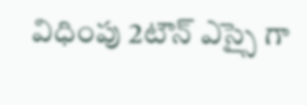విధింపు 2టౌన్ ఎస్సై గా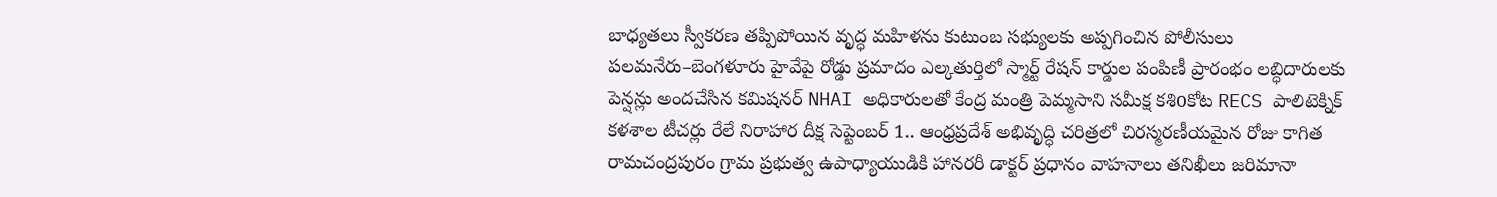బాధ్యతలు స్వీకరణ తప్పిపోయిన వృద్ధ మహిళను కుటుంబ సభ్యులకు అప్పగించిన పోలీసులు పలమనేరు–బెంగళూరు హైవేపై రోడ్డు ప్రమాదం ఎల్కతుర్తిలో స్మార్ట్ రేషన్ కార్డుల పంపిణీ ప్రారంభం లబ్ధిదారులకు పెన్షన్లు అందచేసిన కమిషనర్ NHAI అధికారులతో కేంద్ర మంత్రి పెమ్మసాని సమీక్ష కశిoకోట RECS పాలిటెక్నిక్ కళశాల టీచర్లు రేలే నిరాహార దీక్ష సెప్టెంబర్ 1.. ఆంధ్రప్రదేశ్ అభివృద్ధి చరిత్రలో చిరస్మరణీయమైన రోజు కాగిత రామచంద్రపురం గ్రామ ప్రభుత్వ ఉపాధ్యాయుడికి హానరరీ డాక్టర్ ప్రధానం వాహనాలు తనిఖీలు జరిమానా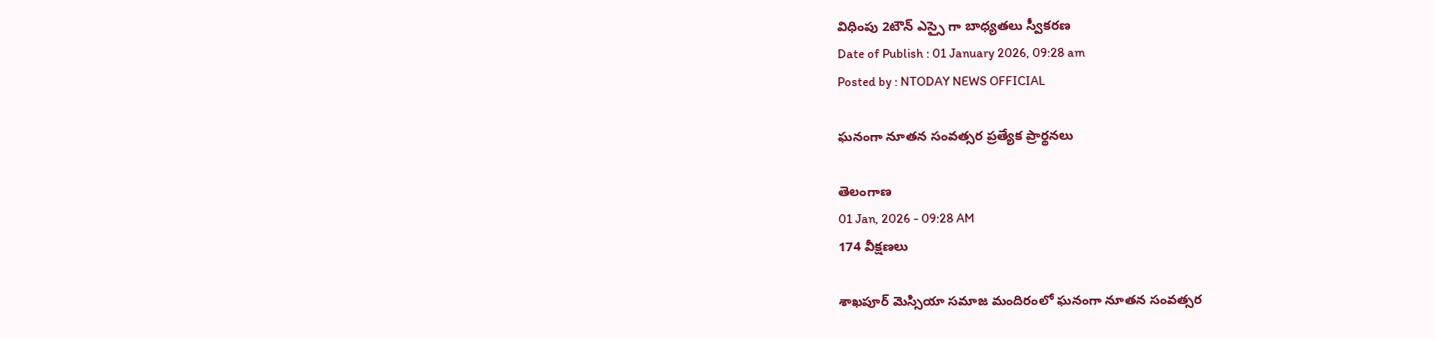విధింపు 2టౌన్ ఎస్సై గా బాధ్యతలు స్వీకరణ
Date of Publish : 01 January 2026, 09:28 am
Posted by : NTODAY NEWS OFFICIAL

ఘనంగా నూతన సంవత్సర ప్రత్యేక ప్రార్థనలు

తెలంగాణ
01 Jan, 2026 - 09:28 AM
174 వీక్షణలు

శాఖపూర్ మెస్సియా సమాజ మందిరంలో ఘనంగా నూతన సంవత్సర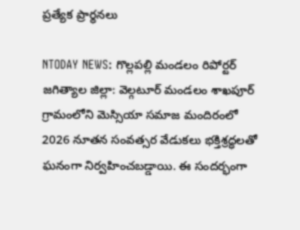ప్రత్యేక ప్రార్థనలు

NTODAY NEWS: గొల్లపల్లి మండలం రిపోర్టర్ జగిత్యాల జిల్లా: వెల్గటూర్ మండలం శాఖపూర్ గ్రామంలోని మెస్సియా సమాజ మందిరంలో 2026 నూతన సంవత్సర వేడుకలు భక్తిశ్రద్ధలతో ఘనంగా నిర్వహించబడ్డాయి. ఈ సందర్భంగా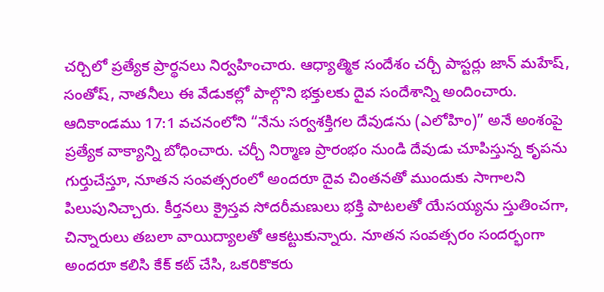చర్చిలో ప్రత్యేక ప్రార్థనలు నిర్వహించారు. ఆధ్యాత్మిక సందేశం చర్చీ పాస్టర్లు జాన్ మహేష్, సంతోష్, నాతనీలు ఈ వేడుకల్లో పాల్గొని భక్తులకు దైవ సందేశాన్ని అందించారు. ఆదికాండము 17:1 వచనంలోని “నేను సర్వశక్తిగల దేవుడను (ఎలోహిం)” అనే అంశంపై ప్రత్యేక వాక్యాన్ని బోధించారు. చర్చీ నిర్మాణ ప్రారంభం నుండి దేవుడు చూపిస్తున్న కృపను గుర్తుచేస్తూ, నూతన సంవత్సరంలో అందరూ దైవ చింతనతో ముందుకు సాగాలని పిలుపునిచ్చారు. కీర్తనలు క్రైస్తవ సోదరీమణులు భక్తి పాటలతో యేసయ్యను స్తుతించగా, చిన్నారులు తబలా వాయిద్యాలతో ఆకట్టుకున్నారు. నూతన సంవత్సరం సందర్భంగా అందరూ కలిసి కేక్ కట్ చేసి, ఒకరికొకరు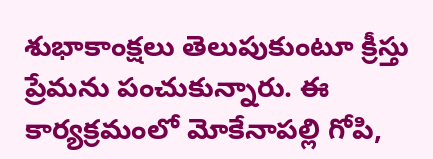శుభాకాంక్షలు తెలుపుకుంటూ క్రీస్తు ప్రేమను పంచుకున్నారు. ఈ కార్యక్రమంలో మోకేనాపల్లి గోపి,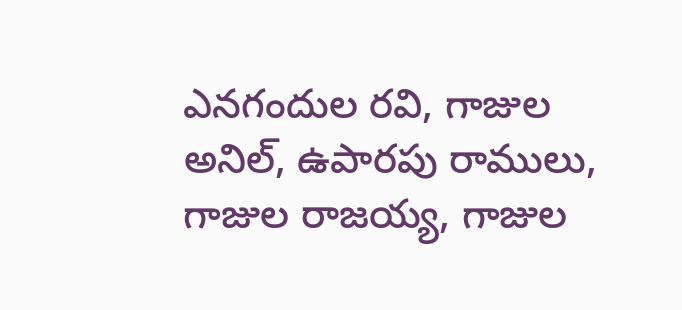ఎనగందుల రవి, గాజుల అనిల్, ఉపారపు రాములు, గాజుల రాజయ్య, గాజుల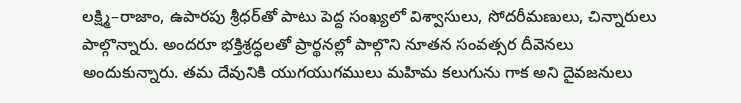లక్ష్మి–రాజాం, ఉపారపు శ్రీధర్‌తో పాటు పెద్ద సంఖ్యలో విశ్వాసులు, సోదరీమణులు, చిన్నారులు పాల్గొన్నారు. అందరూ భక్తిశ్రద్ధలతో ప్రార్థనల్లో పాల్గొని నూతన సంవత్సర దీవెనలు అందుకున్నారు. తమ దేవునికి యుగయుగములు మహిమ కలుగును గాక అని దైవజనులు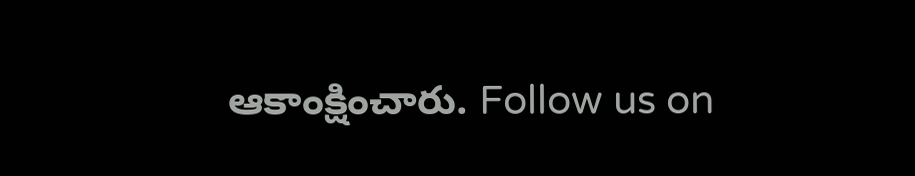ఆకాంక్షించారు. Follow us on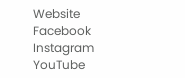Website Facebook Instagram YouTube